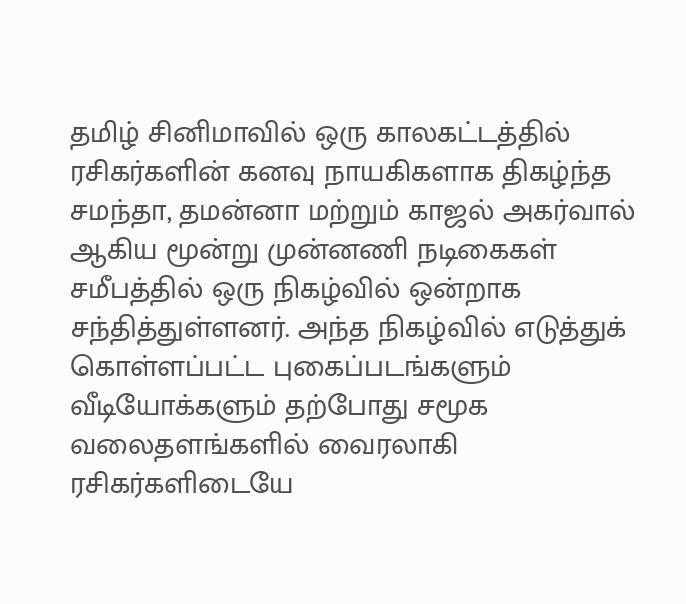தமிழ் சினிமாவில் ஒரு காலகட்டத்தில் ரசிகர்களின் கனவு நாயகிகளாக திகழ்ந்த சமந்தா, தமன்னா மற்றும் காஜல் அகர்வால் ஆகிய மூன்று முன்னணி நடிகைகள் சமீபத்தில் ஒரு நிகழ்வில் ஒன்றாக சந்தித்துள்ளனர். அந்த நிகழ்வில் எடுத்துக் கொள்ளப்பட்ட புகைப்படங்களும் வீடியோக்களும் தற்போது சமூக வலைதளங்களில் வைரலாகி ரசிகர்களிடையே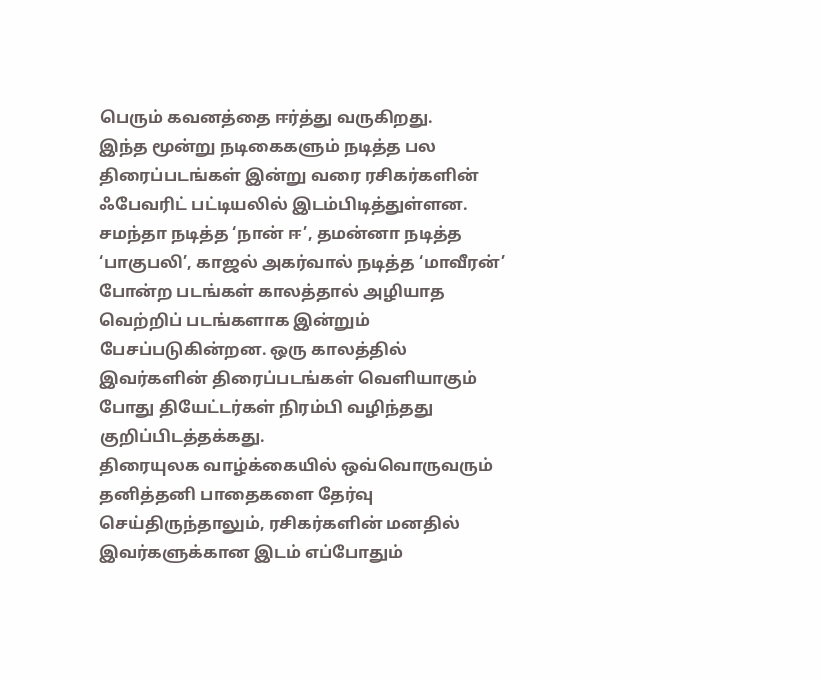பெரும் கவனத்தை ஈர்த்து வருகிறது.
இந்த மூன்று நடிகைகளும் நடித்த பல திரைப்படங்கள் இன்று வரை ரசிகர்களின் ஃபேவரிட் பட்டியலில் இடம்பிடித்துள்ளன. சமந்தா நடித்த ‘நான் ஈ’, தமன்னா நடித்த ‘பாகுபலி’, காஜல் அகர்வால் நடித்த ‘மாவீரன்’ போன்ற படங்கள் காலத்தால் அழியாத வெற்றிப் படங்களாக இன்றும் பேசப்படுகின்றன. ஒரு காலத்தில் இவர்களின் திரைப்படங்கள் வெளியாகும் போது தியேட்டர்கள் நிரம்பி வழிந்தது குறிப்பிடத்தக்கது.
திரையுலக வாழ்க்கையில் ஒவ்வொருவரும் தனித்தனி பாதைகளை தேர்வு செய்திருந்தாலும், ரசிகர்களின் மனதில் இவர்களுக்கான இடம் எப்போதும்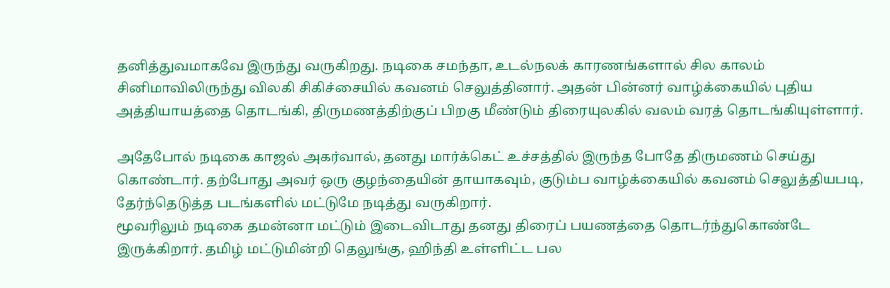தனித்துவமாகவே இருந்து வருகிறது. நடிகை சமந்தா, உடல்நலக் காரணங்களால் சில காலம் சினிமாவிலிருந்து விலகி சிகிச்சையில் கவனம் செலுத்தினார். அதன் பின்னர் வாழ்க்கையில் புதிய அத்தியாயத்தை தொடங்கி, திருமணத்திற்குப் பிறகு மீண்டும் திரையுலகில் வலம் வரத் தொடங்கியுள்ளார்.

அதேபோல் நடிகை காஜல் அகர்வால், தனது மார்க்கெட் உச்சத்தில் இருந்த போதே திருமணம் செய்து கொண்டார். தற்போது அவர் ஒரு குழந்தையின் தாயாகவும், குடும்ப வாழ்க்கையில் கவனம் செலுத்தியபடி, தேர்ந்தெடுத்த படங்களில் மட்டுமே நடித்து வருகிறார்.
மூவரிலும் நடிகை தமன்னா மட்டும் இடைவிடாது தனது திரைப் பயணத்தை தொடர்ந்துகொண்டே இருக்கிறார். தமிழ் மட்டுமின்றி தெலுங்கு, ஹிந்தி உள்ளிட்ட பல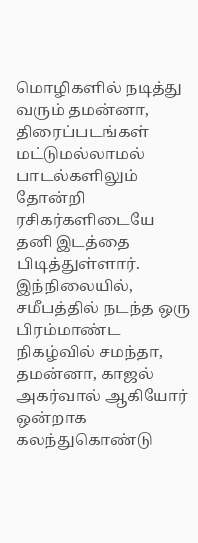மொழிகளில் நடித்து வரும் தமன்னா, திரைப்படங்கள் மட்டுமல்லாமல் பாடல்களிலும் தோன்றி ரசிகர்களிடையே தனி இடத்தை பிடித்துள்ளார்.
இந்நிலையில், சமீபத்தில் நடந்த ஒரு பிரம்மாண்ட நிகழ்வில் சமந்தா, தமன்னா, காஜல் அகர்வால் ஆகியோர் ஒன்றாக கலந்துகொண்டு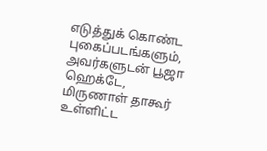எடுத்துக் கொண்ட புகைப்படங்களும், அவர்களுடன் பூஜா ஹெக்டே, மிருணாள் தாகூர் உள்ளிட்ட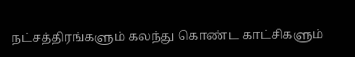நட்சத்திரங்களும் கலந்து கொண்ட காட்சிகளும்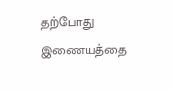தற்போது இணையத்தை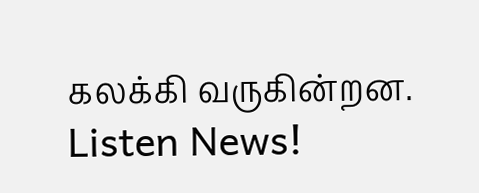கலக்கி வருகின்றன.
Listen News!